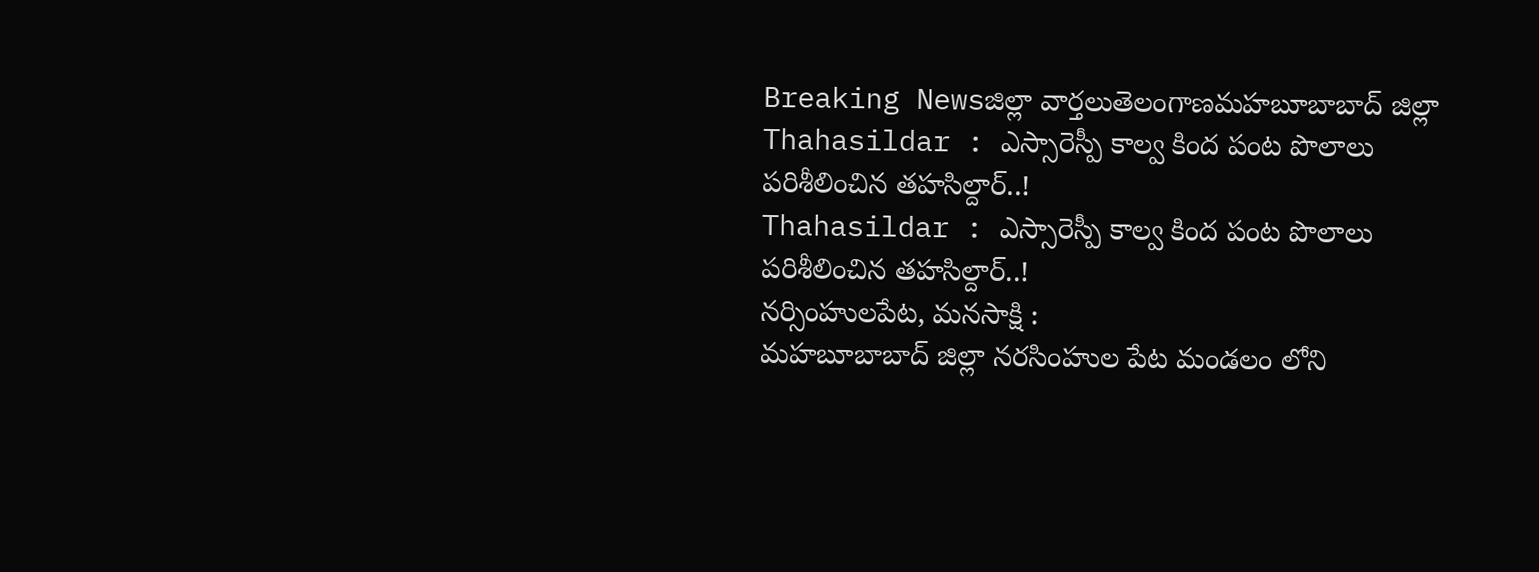Breaking Newsజిల్లా వార్తలుతెలంగాణమహబూబాబాద్ జిల్లా
Thahasildar : ఎస్సారెస్పీ కాల్వ కింద పంట పొలాలు పరిశీలించిన తహసిల్దార్..!
Thahasildar : ఎస్సారెస్పీ కాల్వ కింద పంట పొలాలు పరిశీలించిన తహసిల్దార్..!
నర్సింహులపేట, మనసాక్షి :
మహబూబాబాద్ జిల్లా నరసింహుల పేట మండలం లోని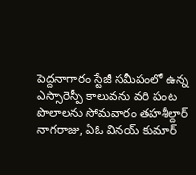పెద్దనాగారం స్టేజీ సమీపంలో ఉన్న ఎస్సారెస్పీ కాలువను వరి పంట పొలాలను సోమవారం తహశీల్దార్ నాగరాజు, ఏఓ వినయ్ కుమార్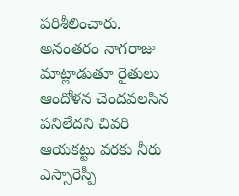పరిశీలించారు. అనంతరం నాగరాజు మాట్లాడుతూ రైతులు ఆందోళన చెందవలసిన పనిలేదని చివరి ఆయకట్టు వరకు నీరు ఎస్సారెస్పీ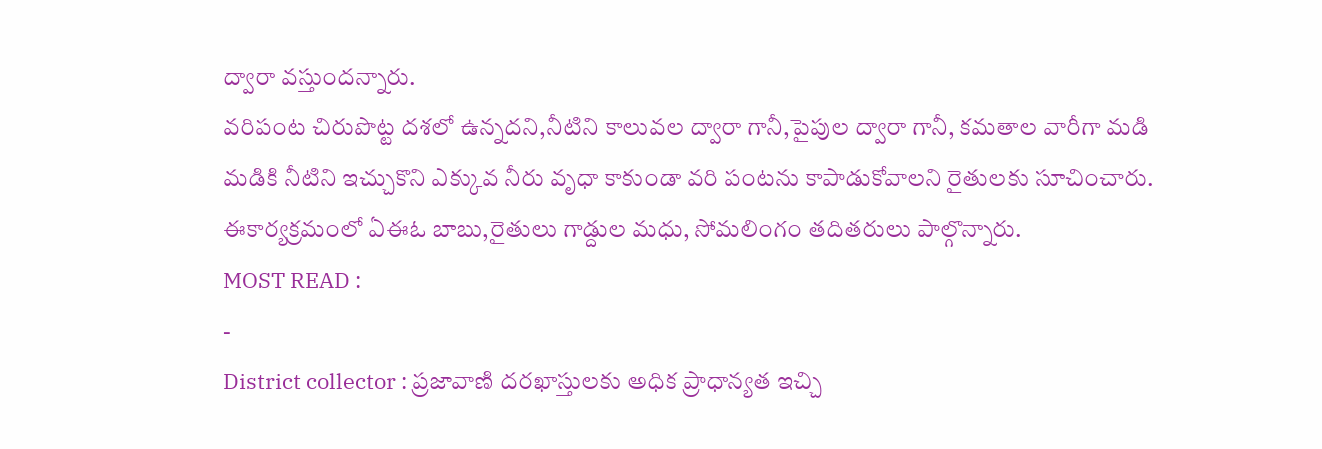ద్వారా వస్తుందన్నారు.
వరిపంట చిరుపొట్ట దశలో ఉన్నదని,నీటిని కాలువల ద్వారా గానీ,పైపుల ద్వారా గానీ, కమతాల వారీగా మడి మడికి నీటిని ఇచ్చుకొని ఎక్కువ నీరు వృధా కాకుండా వరి పంటను కాపాడుకోవాలని రైతులకు సూచించారు. ఈకార్యక్రమంలో ఏఈఓ బాబు,రైతులు గాడ్దుల మధు, సోమలింగం తదితరులు పాల్గొన్నారు.
MOST READ :
-
District collector : ప్రజావాణి దరఖాస్తులకు అధిక ప్రాధాన్యత ఇచ్చి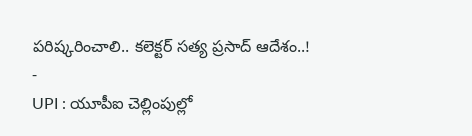పరిష్కరించాలి.. కలెక్టర్ సత్య ప్రసాద్ ఆదేశం..!
-
UPI : యూపీఐ చెల్లింపుల్లో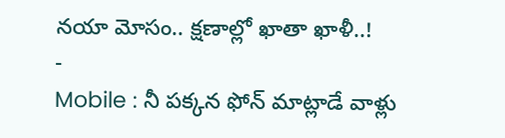నయా మోసం.. క్షణాల్లో ఖాతా ఖాళీ..!
-
Mobile : నీ పక్కన ఫోన్ మాట్లాడే వాళ్లు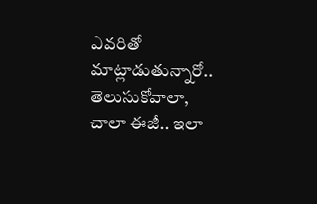ఎవరితో మాట్లాడుతున్నారో.. తెలుసుకోవాలా, చాలా ఈజీ.. ఇలా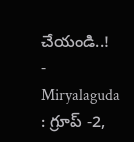చేయండి..!
-
Miryalaguda : గ్రూప్ -2,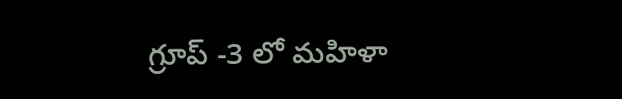గ్రూప్ -3 లో మహిళా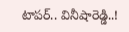టాపర్.. వినీషారెడ్డి..!